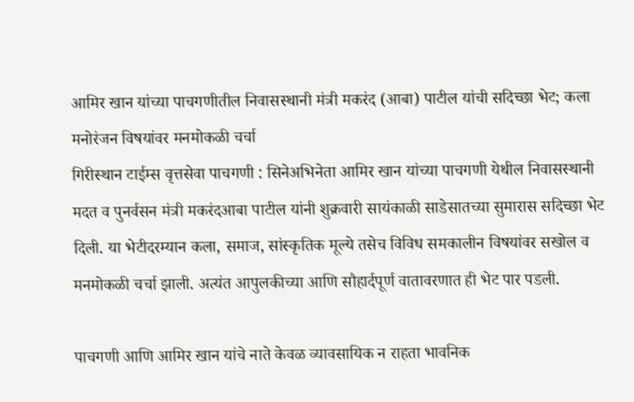आमिर खान यांच्या पाचगणीतील निवासस्थानी मंत्री मकरंद (आबा) पाटील यांची सदिच्छा भेट; कला मनोरंजन विषयांवर मनमोकळी चर्चा
गिरीस्थान टाईम्स वृत्तसेवा पाचगणी : सिनेअभिनेता आमिर खान यांच्या पाचगणी येथील निवासस्थानी मदत व पुनर्वसन मंत्री मकरंदआबा पाटील यांनी शुक्रवारी सायंकाळी साडेसातच्या सुमारास सदिच्छा भेट दिली. या भेटीदरम्यान कला, समाज, सांस्कृतिक मूल्ये तसेच विविध समकालीन विषयांवर सखोल व मनमोकळी चर्चा झाली. अत्यंत आपुलकीच्या आणि सौहार्दपूर्ण वातावरणात ही भेट पार पडली.

पाचगणी आणि आमिर खान यांचे नाते केवळ व्यावसायिक न राहता भावनिक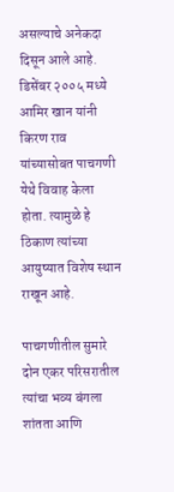असल्याचे अनेकदा दिसून आले आहे. डिसेंबर २००५ मध्ये आमिर खान यांनी किरण राव यांच्यासोबत पाचगणी येथे विवाह केला होता. त्यामुळे हे ठिकाण त्यांच्या आयुष्यात विशेष स्थान राखून आहे.

पाचगणीतील सुमारे दोन एकर परिसरातील त्यांचा भव्य बंगला शांतता आणि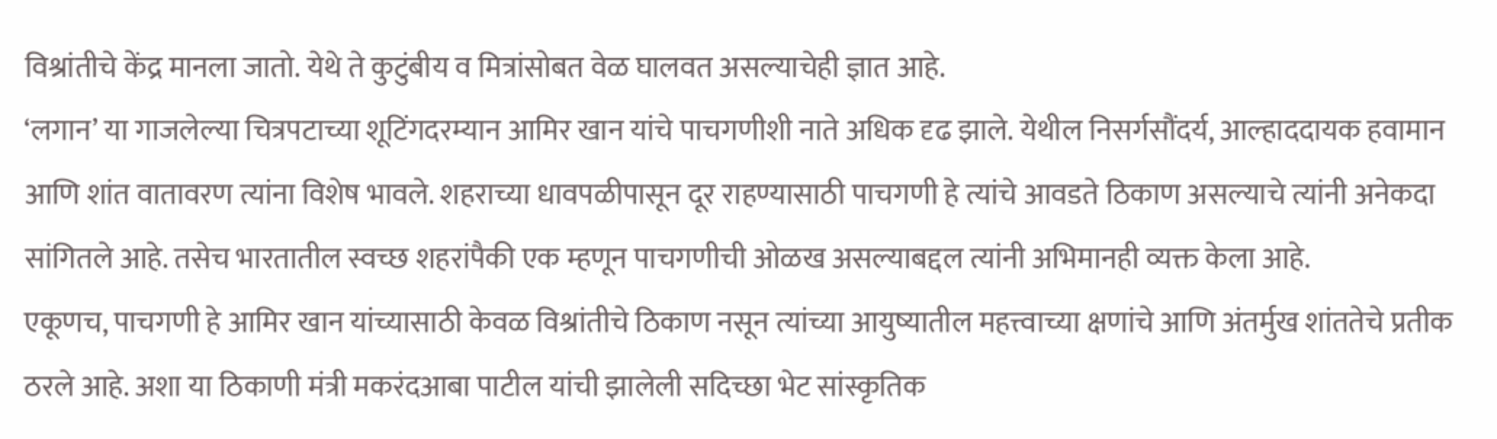विश्रांतीचे केंद्र मानला जातो. येथे ते कुटुंबीय व मित्रांसोबत वेळ घालवत असल्याचेही ज्ञात आहे.
‘लगान’ या गाजलेल्या चित्रपटाच्या शूटिंगदरम्यान आमिर खान यांचे पाचगणीशी नाते अधिक दृढ झाले. येथील निसर्गसौंदर्य, आल्हाददायक हवामान आणि शांत वातावरण त्यांना विशेष भावले. शहराच्या धावपळीपासून दूर राहण्यासाठी पाचगणी हे त्यांचे आवडते ठिकाण असल्याचे त्यांनी अनेकदा सांगितले आहे. तसेच भारतातील स्वच्छ शहरांपैकी एक म्हणून पाचगणीची ओळख असल्याबद्दल त्यांनी अभिमानही व्यक्त केला आहे.
एकूणच, पाचगणी हे आमिर खान यांच्यासाठी केवळ विश्रांतीचे ठिकाण नसून त्यांच्या आयुष्यातील महत्त्वाच्या क्षणांचे आणि अंतर्मुख शांततेचे प्रतीक ठरले आहे. अशा या ठिकाणी मंत्री मकरंदआबा पाटील यांची झालेली सदिच्छा भेट सांस्कृतिक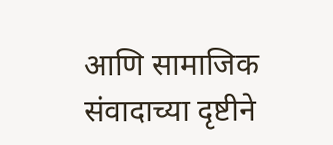आणि सामाजिक संवादाच्या दृष्टीने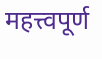महत्त्वपूर्ण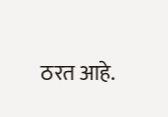ठरत आहे.